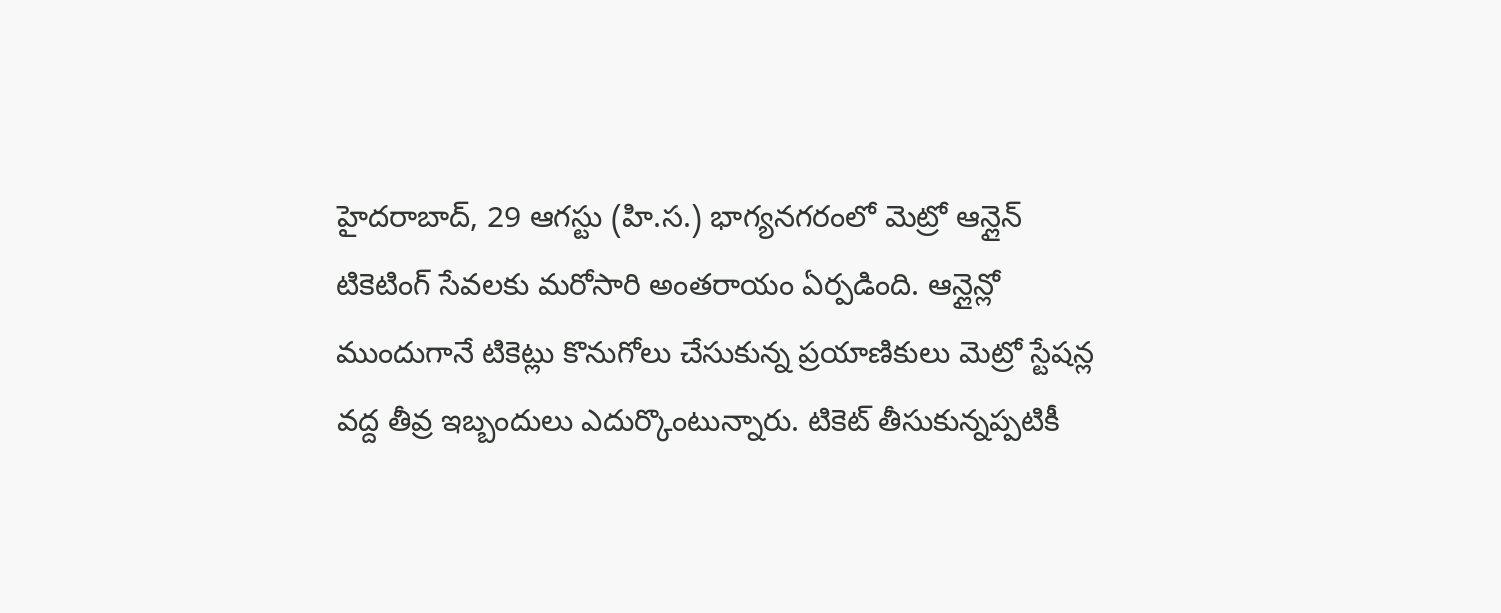హైదరాబాద్, 29 ఆగస్టు (హి.స.) భాగ్యనగరంలో మెట్రో ఆన్లైన్ టికెటింగ్ సేవలకు మరోసారి అంతరాయం ఏర్పడింది. ఆన్లైన్లో ముందుగానే టికెట్లు కొనుగోలు చేసుకున్న ప్రయాణికులు మెట్రో స్టేషన్ల వద్ద తీవ్ర ఇబ్బందులు ఎదుర్కొంటున్నారు. టికెట్ తీసుకున్నప్పటికీ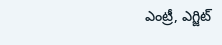ఎంట్రీ, ఎగ్జిట్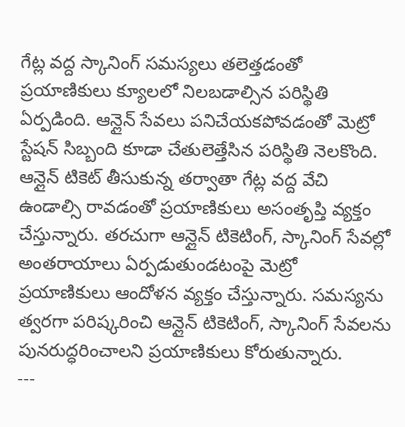గేట్ల వద్ద స్కానింగ్ సమస్యలు తలెత్తడంతో ప్రయాణికులు క్యూలలో నిలబడాల్సిన పరిస్థితి ఏర్పడింది. ఆన్లైన్ సేవలు పనిచేయకపోవడంతో మెట్రో స్టేషన్ సిబ్బంది కూడా చేతులెత్తేసిన పరిస్థితి నెలకొంది.
ఆన్లైన్ టికెట్ తీసుకున్న తర్వాతా గేట్ల వద్ద వేచి ఉండాల్సి రావడంతో ప్రయాణికులు అసంతృప్తి వ్యక్తం చేస్తున్నారు. తరచుగా ఆన్లైన్ టికెటింగ్, స్కానింగ్ సేవల్లో అంతరాయాలు ఏర్పడుతుండటంపై మెట్రో ప్రయాణికులు ఆందోళన వ్యక్తం చేస్తున్నారు. సమస్యను త్వరగా పరిష్కరించి ఆన్లైన్ టికెటింగ్, స్కానింగ్ సేవలను పునరుద్ధరించాలని ప్రయాణికులు కోరుతున్నారు.
---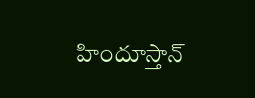హిందూస్తాన్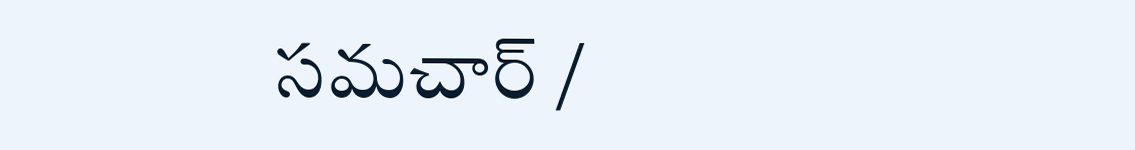సమచార్ /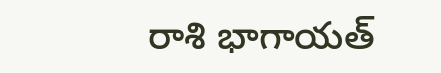రాశి భాగాయత్